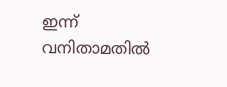ഇന്ന് വനിതാമതില്‍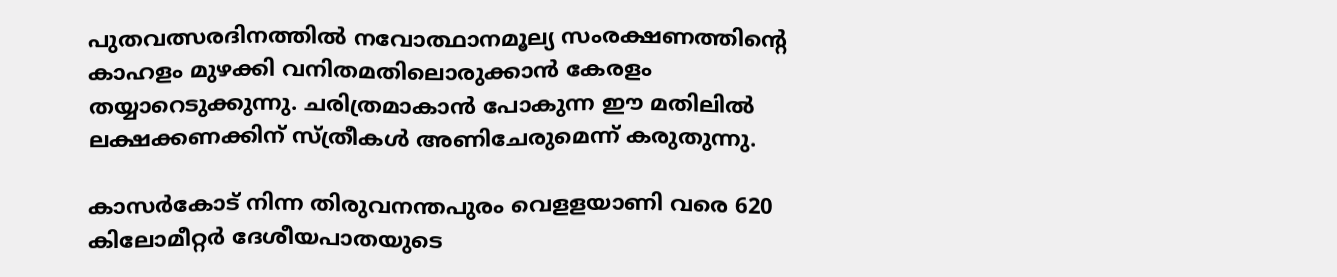പുതവത്സരദിനത്തില്‍ നവോത്ഥാനമൂല്യ സംരക്ഷണത്തിന്റെ കാഹളം മുഴക്കി വനിതമതിലൊരുക്കാന്‍ കേരളം തയ്യാറെടുക്കുന്നു. ചരിത്രമാകാന്‍ പോകുന്ന ഈ മതിലില്‍ ലക്ഷക്കണക്കിന് സ്ത്രീകള്‍ അണിചേരുമെന്ന് കരുതുന്നു.

കാസര്‍കോട് നിന്ന തിരുവനന്തപുരം വെളളയാണി വരെ 620 കിലോമീറ്റര്‍ ദേശീയപാതയുടെ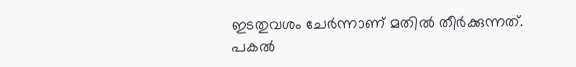ഇടതുവശം ചേര്‍ന്നാണ് മതില്‍ തീര്‍ക്കുന്നത്.
പകല്‍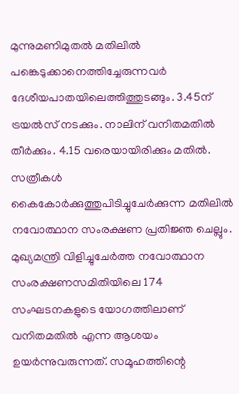മുന്നുമണിമുതല്‍ മതിലില്‍ പങ്കെടുക്കാനെത്തിച്ചേരുന്നവര്‍ ദേശീയപാതയിലെത്തിത്തുടങ്ങും. 3.45ന് ട്രയല്‍സ് നടക്കും. നാലിന് വനിതമതില്‍ തീര്‍ക്കും. 4.15 വരെയായിരിക്കും മതില്‍. സത്രീകള്‍ കൈകോര്‍ക്കുത്തുപിടിച്ചുചേര്‍ക്കുന്ന മതിലില്‍ നവോത്ഥാന സംരക്ഷണ പ്രതിജ്ഞ ചെല്ലും.
മുഖ്യമന്ത്രി വിളിച്ചുചേര്‍ത്ത നവോത്ഥാന സംരക്ഷണസമിതിയിലെ 174 സംഘടനകളുടെ യോഗത്തിലാണ് വനിതമതില്‍ എന്ന ആശയം ഉയര്‍ന്നുവരുന്നത്. സമൂഹത്തിന്റെ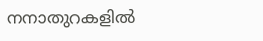നനാതുറകളില്‍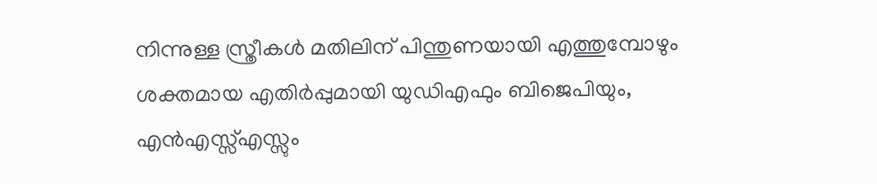നിന്നുള്ള സ്ത്രീകള്‍ മതിലിന് പിന്തുണയായി എത്തുമ്പോഴും ശക്തമായ എതിര്‍പ്പുമായി യുഡിഎഫും ബിജെപിയും, എന്‍എസ്സ്എസ്സും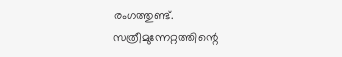രംഗത്തുണ്ട്.
സത്രീമുന്നേറ്റത്തിന്റെ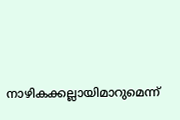നാഴികക്കല്ലായിമാറുമെന്ന്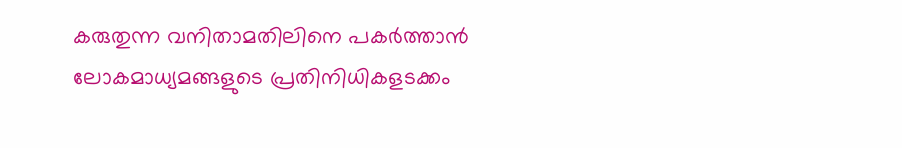കരുതുന്ന വനിതാമതിലിനെ പകര്‍ത്താന്‍ ലോകമാധ്യമങ്ങളുടെ പ്രതിനിധികളടക്കം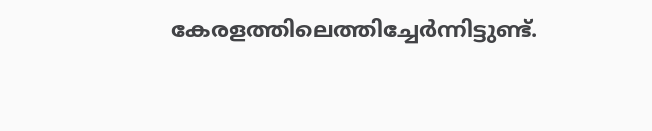കേരളത്തിലെത്തിച്ചേര്‍ന്നിട്ടുണ്ട്.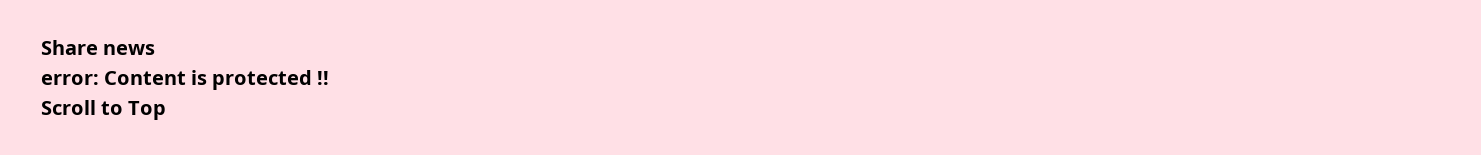Share news
error: Content is protected !!
Scroll to Top